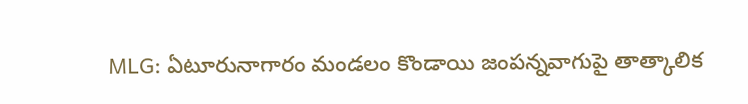MLG: ఏటూరునాగారం మండలం కొండాయి జంపన్నవాగుపై తాత్కాలిక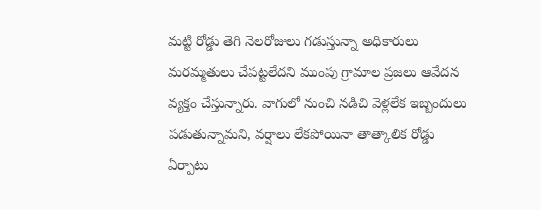మట్టి రోడ్డు తెగి నెలరోజులు గడుస్తున్నా అధికారులు మరమ్మతులు చేపట్టలేదని ముంపు గ్రామాల ప్రజలు ఆవేదన వ్యక్తం చేస్తున్నారు. వాగులో నుంచి నడిచి వెళ్లలేక ఇబ్బందులు పడుతున్నామని, వర్షాలు లేకపోయినా తాత్కాలిక రోడ్డు ఏర్పాటు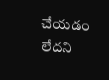చేయడం లేదని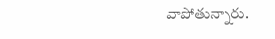వాపోతున్నారు.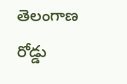తెలంగాణ
రోడ్డు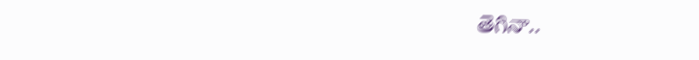తెగినా..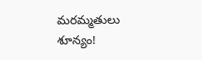మరమ్మతులు శూన్యం!